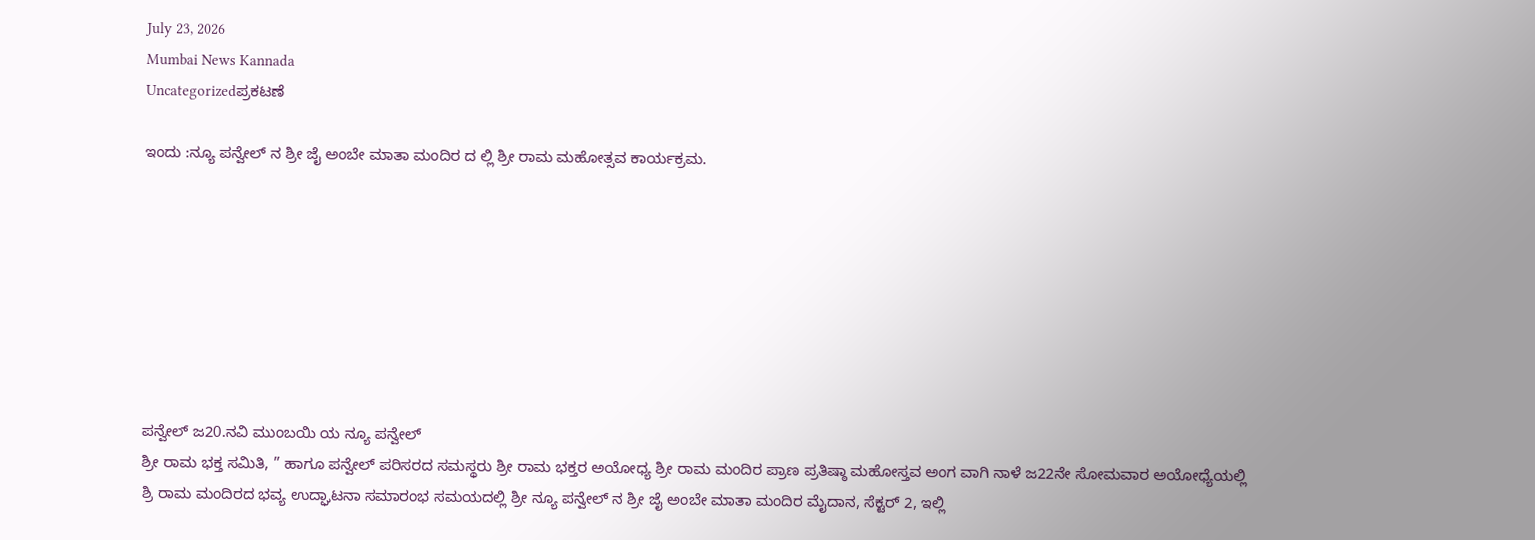July 23, 2026
Mumbai News Kannada
Uncategorizedಪ್ರಕಟಣೆ

ಇಂದು :ನ್ಯೂ ಪನ್ವೇಲ್ ನ ಶ್ರೀ ಜೈ ಅಂಬೇ ಮಾತಾ ಮಂದಿರ ದ ಲ್ಲಿ ಶ್ರೀ ರಾಮ ಮಹೋತ್ಸವ ಕಾರ್ಯಕ್ರಮ.








ಪನ್ವೇಲ್ ಜ20.ನವಿ ಮುಂಬಯಿ ಯ ನ್ಯೂ ಪನ್ವೇಲ್
ಶ್ರೀ ರಾಮ ಭಕ್ತ ಸಮಿತಿ, ” ಹಾಗೂ ಪನ್ವೇಲ್ ಪರಿಸರದ ಸಮಸ್ಥರು ಶ್ರೀ ರಾಮ ಭಕ್ತರ ಅಯೋಧ್ಯ ಶ್ರೀ ರಾಮ ಮಂದಿರ ಪ್ರಾಣ ಪ್ರತಿಷ್ಠಾ ಮಹೋಸ್ತವ ಅಂಗ ವಾಗಿ ನಾಳೆ ಜ22ನೇ ಸೋಮವಾರ ಅಯೋಧ್ಯೆಯಲ್ಲಿ ಶ್ರಿ ರಾಮ ಮಂದಿರದ ಭವ್ಯ ಉದ್ಘಾಟನಾ ಸಮಾರಂಭ ಸಮಯದಲ್ಲಿ ಶ್ರೀ ನ್ಯೂ ಪನ್ವೇಲ್ ನ ಶ್ರೀ ಜೈ ಅಂಬೇ ಮಾತಾ ಮಂದಿರ ಮೈದಾನ, ಸೆಕ್ಟರ್ 2, ಇಲ್ಲಿ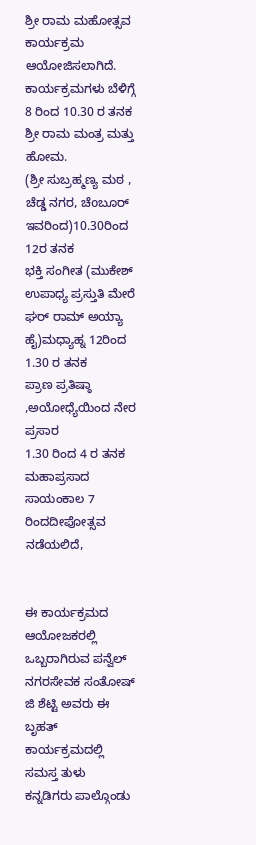ಶ್ರೀ ರಾಮ ಮಹೋತ್ಸವ ಕಾರ್ಯಕ್ರಮ ಆಯೋಜಿಸಲಾಗಿದೆ.
ಕಾರ್ಯಕ್ರಮಗಳು ಬೆಳಿಗ್ಗೆ 8 ರಿಂದ 10.30 ರ ತನಕ
ಶ್ರೀ ರಾಮ ಮಂತ್ರ ಮತ್ತು ಹೋಮ.
(ಶ್ರೀ ಸುಬ್ರಹ್ಮಣ್ಯ ಮಠ , ಚೆಡ್ಡ ನಗರ, ಚೆoಬೂರ್ ಇವರಿಂದ)10.30ರಿಂದ 12ರ ತನಕ
ಭಕ್ತಿ ಸಂಗೀತ (ಮುಕೇಶ್ ಉಪಾಧ್ಯ ಪ್ರಸ್ತುತಿ ಮೇರೆ ಘರ್ ರಾಮ್ ಅಯ್ಯಾ ಹೈ)ಮಧ್ಯಾಹ್ನ 12ರಿಂದ 1.30 ರ ತನಕ
ಪ್ರಾಣ ಪ್ರತಿಷ್ಠಾ ,ಅಯೋಧ್ಯೆಯಿಂದ ನೇರ ಪ್ರಸಾರ
1.30 ರಿಂದ 4 ರ ತನಕ ಮಹಾಪ್ರಸಾದ
ಸಾಯಂಕಾಲ 7 ರಿಂದದೀಪೋತ್ಸವ ನಡೆಯಲಿದೆ,


ಈ ಕಾರ್ಯಕ್ರಮದ ಆಯೋಜಕರಲ್ಲಿ ಒಬ್ಬರಾಗಿರುವ ಪನ್ವೆಲ್ ನಗರಸೇವಕ ಸಂತೋಷ್ ಜಿ ಶೆಟ್ಟಿ ಅವರು ಈ ಬೃಹತ್ ಕಾರ್ಯಕ್ರಮದಲ್ಲಿ ಸಮಸ್ತ ತುಳು ಕನ್ನಡಿಗರು ಪಾಲ್ಗೊಂಡು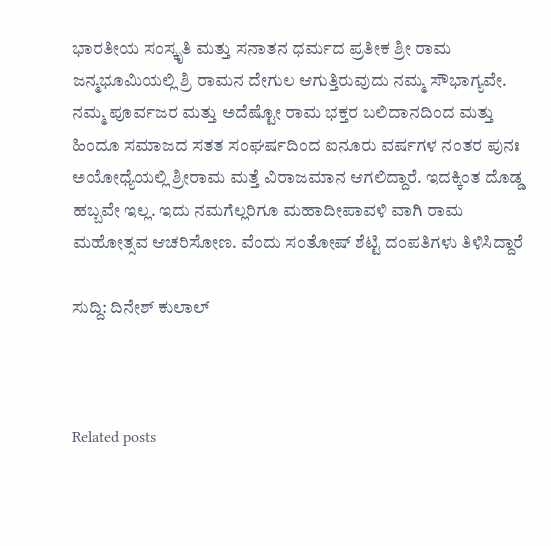ಭಾರತೀಯ ಸಂಸ್ಕೃತಿ ಮತ್ತು ಸನಾತನ ಧರ್ಮದ ಪ್ರತೀಕ ಶ್ರೀ ರಾಮ ಜನ್ಮಭೂಮಿಯಲ್ಲಿ ಶ್ರಿ ರಾಮನ ದೇಗುಲ ಆಗುತ್ತಿರುವುದು ನಮ್ಮ ಸೌಭಾಗ್ಯವೇ. ನಮ್ಮ ಪೂರ್ವಜರ ಮತ್ತು ಅದೆಷ್ಟೋ ರಾಮ ಭಕ್ತರ ಬಲಿದಾನದಿಂದ ಮತ್ತು ಹಿಂದೂ ಸಮಾಜದ ಸತತ ಸಂಘರ್ಷದಿಂದ ಐನೂರು ವರ್ಷಗಳ ನಂತರ ಪುನಃ ಅಯೋಧ್ಯೆಯಲ್ಲಿ ಶ್ರೀರಾಮ ಮತ್ತೆ ವಿರಾಜಮಾನ ಆಗಲಿದ್ದಾರೆ. ಇದಕ್ಕಿಂತ ದೊಡ್ಡ ಹಬ್ಬವೇ ಇಲ್ಲ. ಇದು ನಮಗೆಲ್ಲರಿಗೂ ಮಹಾದೀಪಾವಳಿ ವಾಗಿ ರಾಮ ಮಹೋತ್ಸವ ಆಚರಿಸೋಣ. ವೆಂದು ಸಂತೋಷ್ ಶೆಟ್ಟಿ ದಂಪತಿಗಳು ತಿಳಿಸಿದ್ದಾರೆ

ಸುದ್ದಿ: ದಿನೇಶ್ ಕುಲಾಲ್



Related posts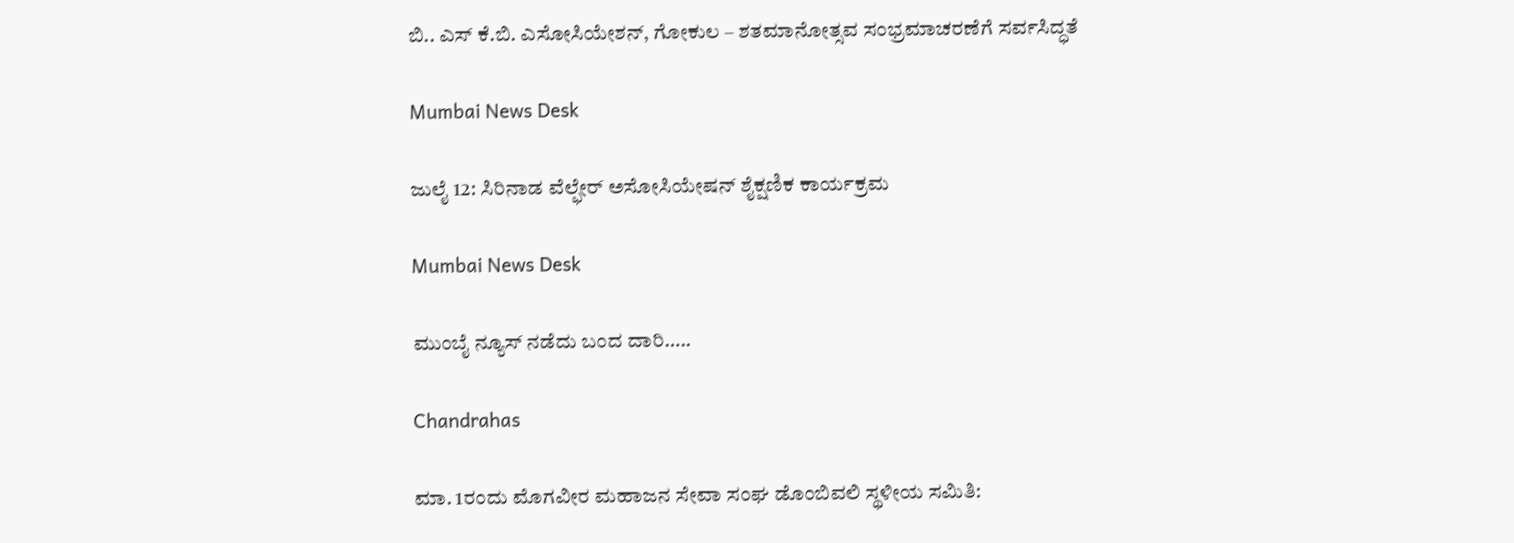ಬಿ.. ಎಸ್ ಕೆ.ಬಿ. ಎಸೋಸಿಯೇಶನ್, ಗೋಕುಲ – ಶತಮಾನೋತ್ಸವ ಸಂಭ್ರಮಾಚರಣೆಗೆ ಸರ್ವಸಿದ್ಧತೆ

Mumbai News Desk

ಜುಲೈ 12: ಸಿರಿನಾಡ ವೆಲ್ಫೇರ್ ಅಸೋಸಿಯೇಷನ್ ಶೈಕ್ಷಣಿಕ ಕಾರ್ಯಕ್ರಮ

Mumbai News Desk

ಮುಂಬೈ ನ್ಯೂಸ್ ನಡೆದು ಬಂದ ದಾರಿ…..

Chandrahas

ಮಾ. 1ರಂದು ಮೊಗವೀರ ಮಹಾಜನ ಸೇವಾ ಸಂಘ ಡೊಂಬಿವಲಿ ಸ್ಥಳೀಯ ಸಮಿತಿ: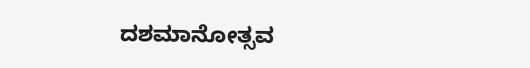ದಶಮಾನೋತ್ಸವ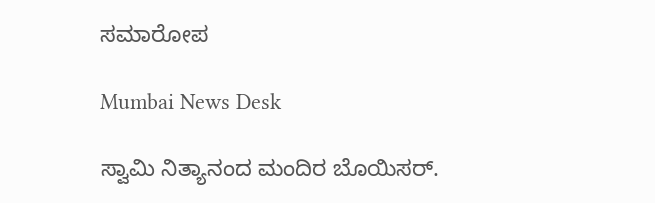ಸಮಾರೋಪ

Mumbai News Desk

ಸ್ವಾಮಿ ನಿತ್ಯಾನಂದ ಮಂದಿರ ಬೊಯಿಸರ್.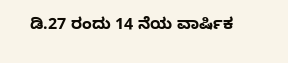ಡಿ.27 ರಂದು 14 ನೆಯ ವಾರ್ಷಿಕ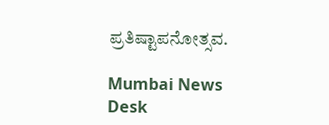ಪ್ರತಿಷ್ಟಾಪನೋತ್ಸವ.

Mumbai News Desk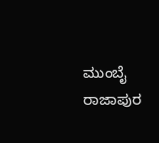ಮುಂಬೈ ರಾಜಾಪುರ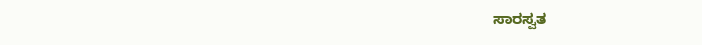ಸಾರಸ್ವತ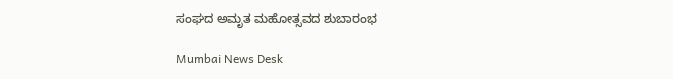ಸಂಘದ ಅಮೃತ ಮಹೋತ್ಸವದ ಶುಬಾರಂಭ

Mumbai News Desk